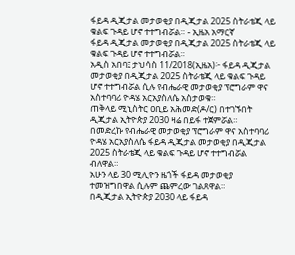ፋይዳ ዲጂታል መታወቂያ በዲጂታል 2025 ስትራቴጂ ላይ ቁልፍ ጉዳይ ሆኖ ተተግብሯል። - ኢዜአ አማርኛ
ፋይዳ ዲጂታል መታወቂያ በዲጂታል 2025 ስትራቴጂ ላይ ቁልፍ ጉዳይ ሆኖ ተተግብሯል።
አዲስ አበባ፤ ታህሳስ 11/2018(ኢዜአ)፦ ፋይዳ ዲጂታል መታወቂያ በዲጂታል 2025 ስትራቴጂ ላይ ቁልፍ ጉዳይ ሆኖ ተተግብሯል ሲሉ የብሔራዊ መታወቂያ ፕሮግራም ዋና አስተባባሪ ዮዳሄ አርአያስለሴ አስታወቁ።
ጠቅላይ ሚኒስትር ዐቢይ አሕመድ(ዶ/ር) በተገኙበት ዲጂታል ኢትዮጵያ 2030 ዛሬ በይፋ ተጀምሯል።
በመድረኩ የብሔራዊ መታወቂያ ፕሮግራም ዋና አስተባባሪ ዮዳሄ አርአያስለሴ ፋይዳ ዲጂታል መታወቂያ በዲጂታል 2025 ስትራቴጂ ላይ ቁልፍ ጉዳይ ሆኖ ተተግብሯል ብለዋል።
አሁን ላይ 30 ሚሊዮን ዜጎች ፋይዳ መታወቂያ ተመዝግበዋል ሲሉም ጨምረው ገልጸዋል።
በዲጂታል ኢትዮጵያ 2030 ላይ ፋይዳ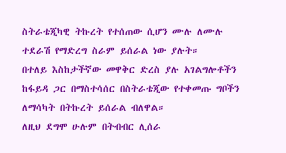ስትራቴጂካዊ ትኩረት የተሰጠው ሲሆን ሙሉ ለሙሉ ተደራሽ የማድረግ ስራም ይሰራል ነው ያሉት።
በተለይ እስከታችኛው መዋቅር ድረስ ያሉ አገልግሎቶችን ከፋይዳ ጋር በማስተሳሰር በስትራቴጂው የተቀመጡ ግቦችን ለማሳካት በትኩረት ይሰራል ብለዋል።
ለዚህ ደግሞ ሁሉም በትብብር ሊሰራ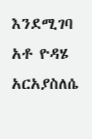እንደሚገባ አቶ ዮዳሄ አርአያስለሴ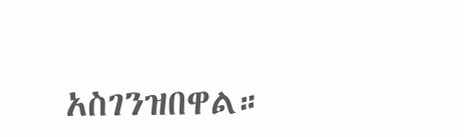አስገንዝበዋል።